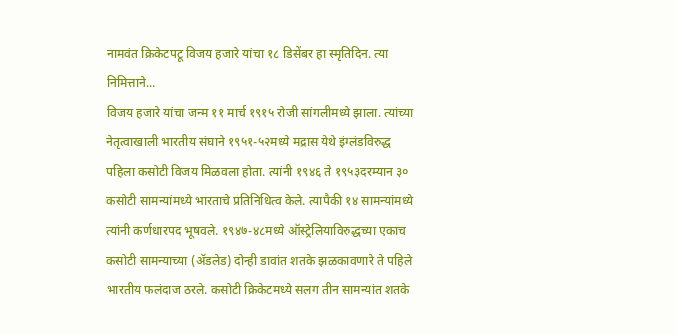नामवंत क्रिकेटपटू विजय हजारे यांचा १८ डिसेंबर हा स्मृतिदिन. त्या निमित्ताने...
विजय हजारे यांचा जन्म ११ मार्च १९१५ रोजी सांगलीमध्ये झाला. त्यांच्या नेतृत्वाखाली भारतीय संघाने १९५१-५२मध्ये मद्रास येथे इंग्लंडविरुद्ध पहिला कसोटी विजय मिळवला होता. त्यांनी १९४६ ते १९५३दरम्यान ३० कसोटी सामन्यांमध्ये भारताचे प्रतिनिधित्व केले. त्यापैकी १४ सामन्यांमध्ये त्यांनी कर्णधारपद भूषवले. १९४७-४८मध्ये ऑस्ट्रेलियाविरुद्धच्या एकाच कसोटी सामन्याच्या (ॲडलेड) दोन्ही डावांत शतके झळकावणारे ते पहिले भारतीय फलंदाज ठरले. कसोटी क्रिकेटमध्ये सलग तीन सामन्यांत शतके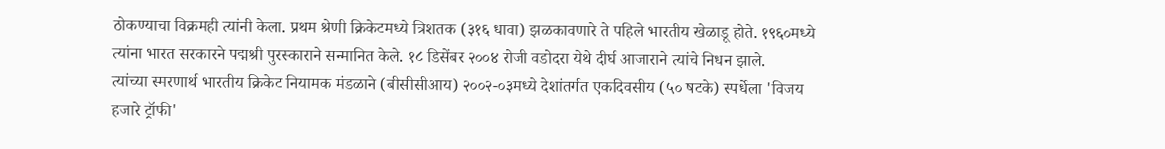ठोकण्याचा विक्रमही त्यांनी केला. प्रथम श्रेणी क्रिकेटमध्ये त्रिशतक (३१६ धावा) झळकावणारे ते पहिले भारतीय खेळाडू होते. १९६०मध्ये त्यांना भारत सरकारने पद्मश्री पुरस्काराने सन्मानित केले. १८ डिसेंबर २००४ रोजी वडोदरा येथे दीर्घ आजाराने त्यांचे निधन झाले.
त्यांच्या स्मरणार्थ भारतीय क्रिकेट नियामक मंडळाने (बीसीसीआय) २००२-०३मध्ये देशांतर्गत एकदिवसीय (५० षटके) स्पर्धेला 'विजय हजारे ट्रॉफी'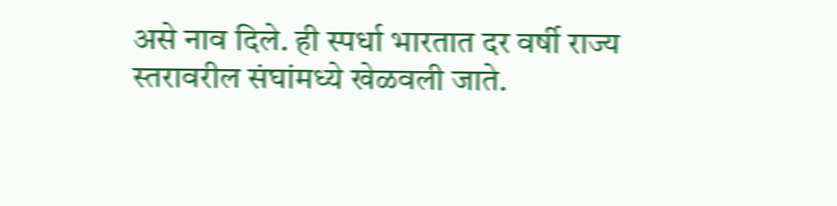असे नाव दिले. ही स्पर्धा भारतात दर वर्षी राज्य स्तरावरील संघांमध्ये खेळवली जाते.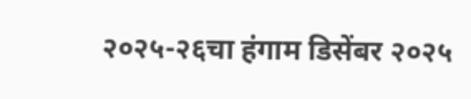२०२५-२६चा हंगाम डिसेंबर २०२५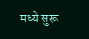मध्ये सुरू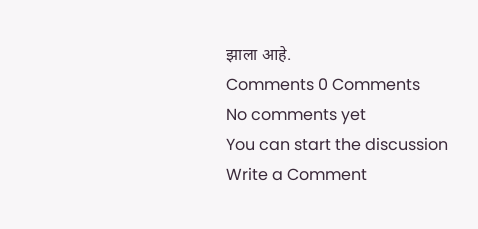झाला आहे.
Comments 0 Comments
No comments yet
You can start the discussion
Write a Comment